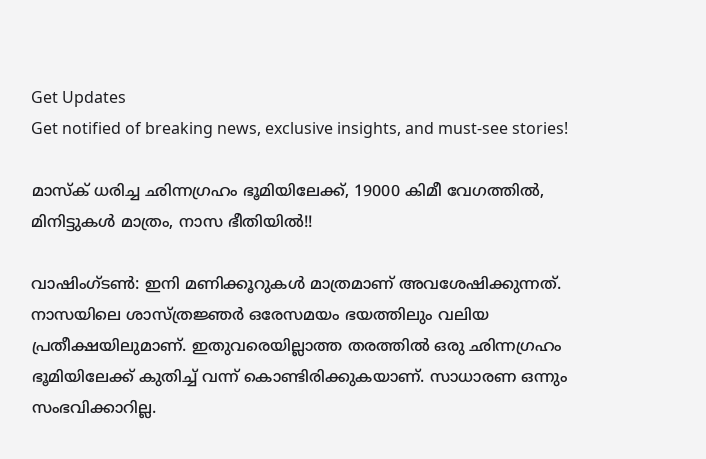Get Updates
Get notified of breaking news, exclusive insights, and must-see stories!

മാസ്‌ക് ധരിച്ച ഛിന്നഗ്രഹം ഭൂമിയിലേക്ക്, 19000 കിമീ വേഗത്തില്‍, മിനിട്ടുകള്‍ മാത്രം, നാസ ഭീതിയില്‍!!

വാഷിംഗ്ടണ്‍: ഇനി മണിക്കൂറുകള്‍ മാത്രമാണ് അവശേഷിക്കുന്നത്. നാസയിലെ ശാസ്ത്രജ്ഞര്‍ ഒരേസമയം ഭയത്തിലും വലിയ പ്രതീക്ഷയിലുമാണ്. ഇതുവരെയില്ലാത്ത തരത്തില്‍ ഒരു ഛിന്നഗ്രഹം ഭൂമിയിലേക്ക് കുതിച്ച് വന്ന് കൊണ്ടിരിക്കുകയാണ്. സാധാരണ ഒന്നും സംഭവിക്കാറില്ല.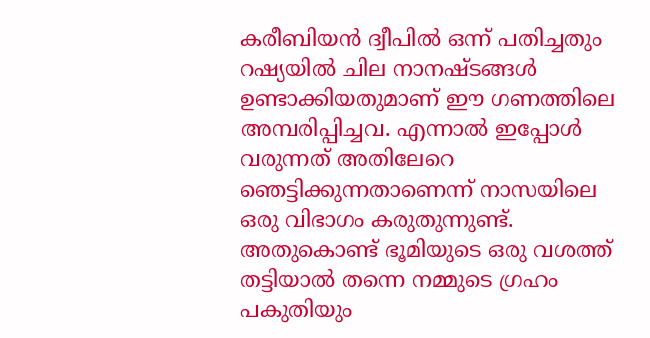കരീബിയന്‍ ദ്വീപില്‍ ഒന്ന് പതിച്ചതും റഷ്യയില്‍ ചില നാനഷ്ടങ്ങള്‍ ഉണ്ടാക്കിയതുമാണ് ഈ ഗണത്തിലെ അമ്പരിപ്പിച്ചവ. എന്നാല്‍ ഇപ്പോള്‍ വരുന്നത് അതിലേറെ ഞെട്ടിക്കുന്നതാണെന്ന് നാസയിലെ ഒരു വിഭാഗം കരുതുന്നുണ്ട്. അതുകൊണ്ട് ഭൂമിയുടെ ഒരു വശത്ത് തട്ടിയാല്‍ തന്നെ നമ്മുടെ ഗ്രഹം പകുതിയും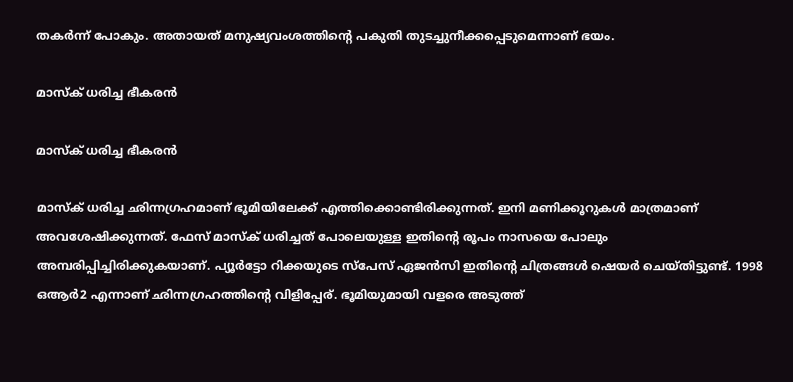തകര്‍ന്ന് പോകും. അതായത് മനുഷ്യവംശത്തിന്റെ പകുതി തുടച്ചുനീക്കപ്പെടുമെന്നാണ് ഭയം.

മാസ്‌ക് ധരിച്ച ഭീകരന്‍

മാസ്‌ക് ധരിച്ച ഭീകരന്‍

മാസ്‌ക് ധരിച്ച ഛിന്നഗ്രഹമാണ് ഭൂമിയിലേക്ക് എത്തിക്കൊണ്ടിരിക്കുന്നത്. ഇനി മണിക്കൂറുകള്‍ മാത്രമാണ് അവശേഷിക്കുന്നത്. ഫേസ് മാസ്‌ക് ധരിച്ചത് പോലെയുള്ള ഇതിന്റെ രൂപം നാസയെ പോലും അമ്പരിപ്പിച്ചിരിക്കുകയാണ്. പ്യൂര്‍ട്ടോ റിക്കയുടെ സ്‌പേസ് ഏജന്‍സി ഇതിന്റെ ചിത്രങ്ങള്‍ ഷെയര്‍ ചെയ്തിട്ടുണ്ട്. 1998 ഒആര്‍2 എന്നാണ് ഛിന്നഗ്രഹത്തിന്റെ വിളിപ്പേര്. ഭൂമിയുമായി വളരെ അടുത്ത്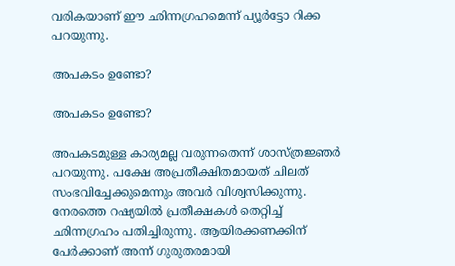വരികയാണ് ഈ ഛിന്നഗ്രഹമെന്ന് പ്യൂര്‍ട്ടോ റിക്ക പറയുന്നു.

അപകടം ഉണ്ടോ?

അപകടം ഉണ്ടോ?

അപകടമുള്ള കാര്യമല്ല വരുന്നതെന്ന് ശാസ്ത്രജ്ഞര്‍ പറയുന്നു. പക്ഷേ അപ്രതീക്ഷിതമായത് ചിലത് സംഭവിച്ചേക്കുമെന്നും അവര്‍ വിശ്വസിക്കുന്നു. നേരത്തെ റഷ്യയില്‍ പ്രതീക്ഷകള്‍ തെറ്റിച്ച് ഛിന്നഗ്രഹം പതിച്ചിരുന്നു. ആയിരക്കണക്കിന് പേര്‍ക്കാണ് അന്ന് ഗുരുതരമായി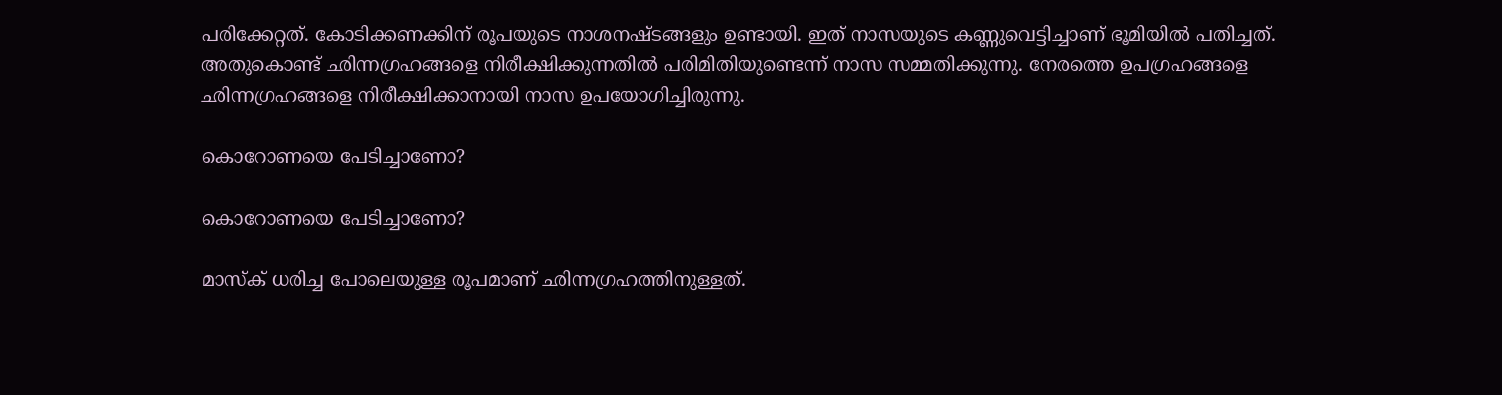പരിക്കേറ്റത്. കോടിക്കണക്കിന് രൂപയുടെ നാശനഷ്ടങ്ങളും ഉണ്ടായി. ഇത് നാസയുടെ കണ്ണുവെട്ടിച്ചാണ് ഭൂമിയില്‍ പതിച്ചത്. അതുകൊണ്ട് ഛിന്നഗ്രഹങ്ങളെ നിരീക്ഷിക്കുന്നതില്‍ പരിമിതിയുണ്ടെന്ന് നാസ സമ്മതിക്കുന്നു. നേരത്തെ ഉപഗ്രഹങ്ങളെ ഛിന്നഗ്രഹങ്ങളെ നിരീക്ഷിക്കാനായി നാസ ഉപയോഗിച്ചിരുന്നു.

കൊറോണയെ പേടിച്ചാണോ?

കൊറോണയെ പേടിച്ചാണോ?

മാസ്‌ക് ധരിച്ച പോലെയുള്ള രൂപമാണ് ഛിന്നഗ്രഹത്തിനുള്ളത്.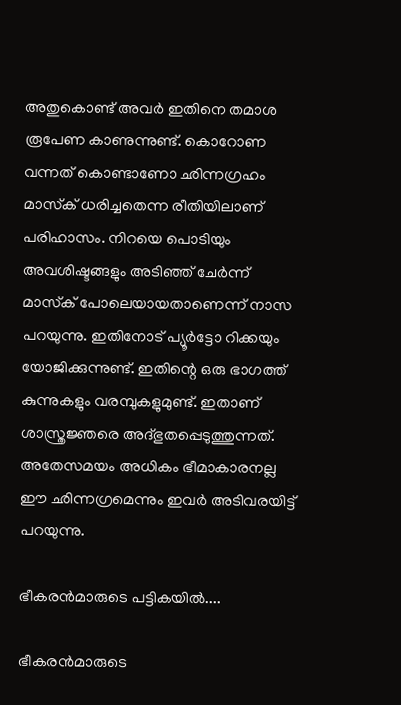അതുകൊണ്ട് അവര്‍ ഇതിനെ തമാശ രൂപേണ കാണുന്നുണ്ട്. കൊറോണ വന്നത് കൊണ്ടാണോ ഛിന്നഗ്രഹം മാസ്‌ക് ധരിച്ചതെന്ന രീതിയിലാണ് പരിഹാസം. നിറയെ പൊടിയും അവശിഷ്ടങ്ങളും അടിഞ്ഞ് ചേര്‍ന്ന് മാസ്‌ക് പോലെയായതാണെന്ന് നാസ പറയുന്നു. ഇതിനോട് പ്യൂര്‍ട്ടോ റിക്കയും യോജിക്കുന്നുണ്ട്. ഇതിന്റെ ഒരു ഭാഗത്ത് കുന്നുകളും വരമ്പുകളുമുണ്ട്. ഇതാണ് ശാസ്ത്രജ്ഞരെ അദ്ഭുതപ്പെടുത്തുന്നത്. അതേസമയം അധികം ഭീമാകാരനല്ല ഈ ഛിന്നഗ്രമെന്നും ഇവര്‍ അടിവരയിട്ട് പറയുന്നു.

ഭീകരന്‍മാരുടെ പട്ടികയില്‍....

ഭീകരന്‍മാരുടെ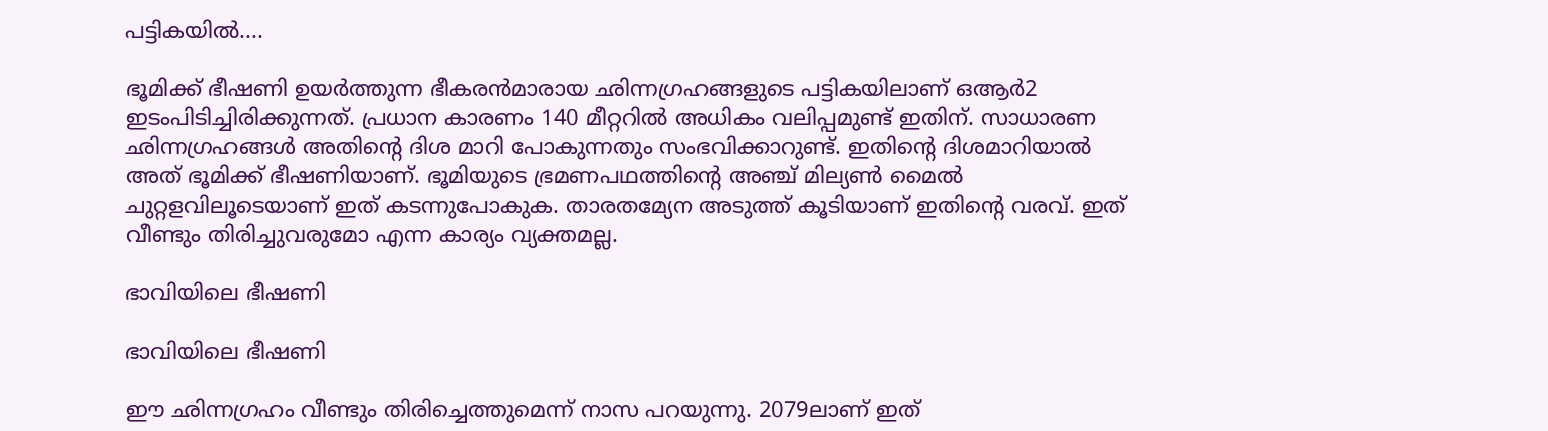പട്ടികയില്‍....

ഭൂമിക്ക് ഭീഷണി ഉയര്‍ത്തുന്ന ഭീകരന്‍മാരായ ഛിന്നഗ്രഹങ്ങളുടെ പട്ടികയിലാണ് ഒആര്‍2 ഇടംപിടിച്ചിരിക്കുന്നത്. പ്രധാന കാരണം 140 മീറ്ററില്‍ അധികം വലിപ്പമുണ്ട് ഇതിന്. സാധാരണ ഛിന്നഗ്രഹങ്ങള്‍ അതിന്റെ ദിശ മാറി പോകുന്നതും സംഭവിക്കാറുണ്ട്. ഇതിന്റെ ദിശമാറിയാല്‍ അത് ഭൂമിക്ക് ഭീഷണിയാണ്. ഭൂമിയുടെ ഭ്രമണപഥത്തിന്റെ അഞ്ച് മില്യണ്‍ മൈല്‍ ചുറ്റളവിലൂടെയാണ് ഇത് കടന്നുപോകുക. താരതമ്യേന അടുത്ത് കൂടിയാണ് ഇതിന്റെ വരവ്. ഇത് വീണ്ടും തിരിച്ചുവരുമോ എന്ന കാര്യം വ്യക്തമല്ല.

ഭാവിയിലെ ഭീഷണി

ഭാവിയിലെ ഭീഷണി

ഈ ഛിന്നഗ്രഹം വീണ്ടും തിരിച്ചെത്തുമെന്ന് നാസ പറയുന്നു. 2079ലാണ് ഇത്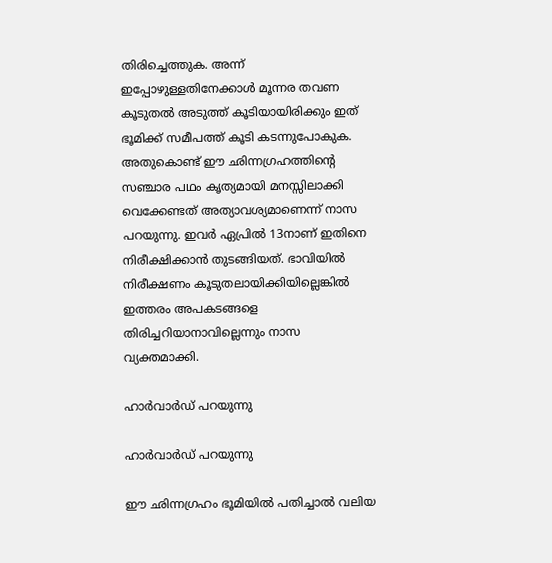തിരിച്ചെത്തുക. അന്ന് ഇപ്പോഴുള്ളതിനേക്കാള്‍ മൂന്നര തവണ കൂടുതല്‍ അടുത്ത് കൂടിയായിരിക്കും ഇത് ഭൂമിക്ക് സമീപത്ത് കൂടി കടന്നുപോകുക. അതുകൊണ്ട് ഈ ഛിന്നഗ്രഹത്തിന്റെ സഞ്ചാര പഥം കൃത്യമായി മനസ്സിലാക്കി വെക്കേണ്ടത് അത്യാവശ്യമാണെന്ന് നാസ പറയുന്നു. ഇവര്‍ ഏപ്രില്‍ 13നാണ് ഇതിനെ നിരീക്ഷിക്കാന്‍ തുടങ്ങിയത്. ഭാവിയില്‍ നിരീക്ഷണം കൂടുതലായിക്കിയില്ലെങ്കില്‍ ഇത്തരം അപകടങ്ങളെ തിരിച്ചറിയാനാവില്ലെന്നും നാസ വ്യക്തമാക്കി.

ഹാര്‍വാര്‍ഡ് പറയുന്നു

ഹാര്‍വാര്‍ഡ് പറയുന്നു

ഈ ഛിന്നഗ്രഹം ഭൂമിയില്‍ പതിച്ചാല്‍ വലിയ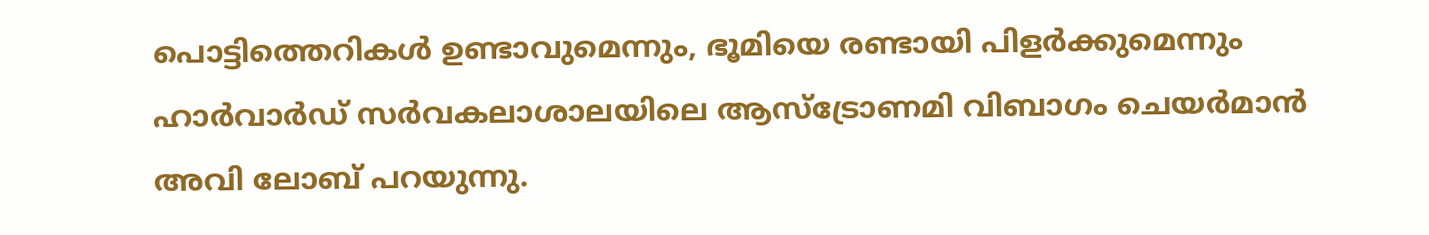പൊട്ടിത്തെറികള്‍ ഉണ്ടാവുമെന്നും, ഭൂമിയെ രണ്ടായി പിളര്‍ക്കുമെന്നും ഹാര്‍വാര്‍ഡ് സര്‍വകലാശാലയിലെ ആസ്‌ട്രോണമി വിബാഗം ചെയര്‍മാന്‍ അവി ലോബ് പറയുന്നു.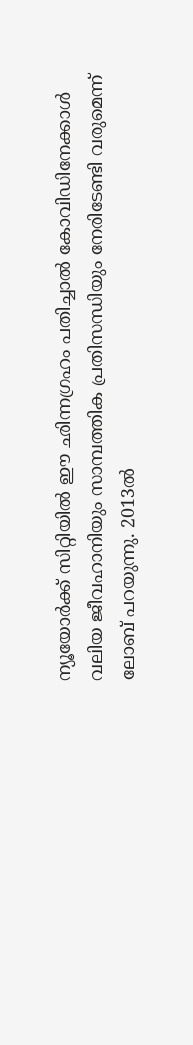ന്യൂയോര്‍ക്ക് സിറ്റിയില്‍ ഈ ഛിന്നഗ്രഹം പതിച്ചാല്‍ കോവിഡിനേക്കാള്‍ വലിയ ജീവഹാനിയും സാമ്പത്തിക പ്രതിസന്ധിയും നേരിടേണ്ടി വരുമെന്ന് ലോബ് പറയുന്നു. 2013ല്‍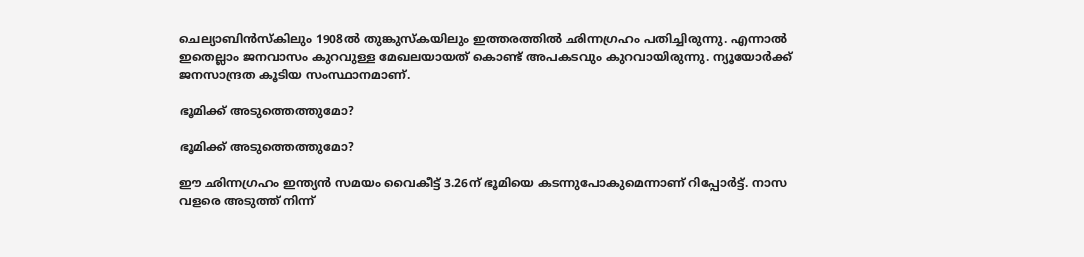ചെല്യാബിന്‍സ്‌കിലും 1908ല്‍ തുങ്കുസ്‌കയിലും ഇത്തരത്തില്‍ ഛിന്നഗ്രഹം പതിച്ചിരുന്നു. എന്നാല്‍ ഇതെല്ലാം ജനവാസം കുറവുള്ള മേഖലയായത് കൊണ്ട് അപകടവും കുറവായിരുന്നു. ന്യൂയോര്‍ക്ക് ജനസാന്ദ്രത കൂടിയ സംസ്ഥാനമാണ്.

ഭൂമിക്ക് അടുത്തെത്തുമോ?

ഭൂമിക്ക് അടുത്തെത്തുമോ?

ഈ ഛിന്നഗ്രഹം ഇന്ത്യന്‍ സമയം വൈകീട്ട് 3.26ന് ഭൂമിയെ കടന്നുപോകുമെന്നാണ് റിപ്പോര്‍ട്ട്. നാസ വളരെ അടുത്ത് നിന്ന്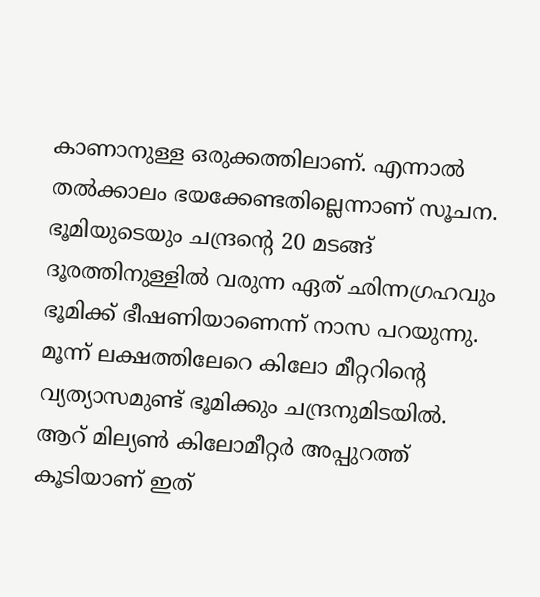കാണാനുള്ള ഒരുക്കത്തിലാണ്. എന്നാല്‍ തല്‍ക്കാലം ഭയക്കേണ്ടതില്ലെന്നാണ് സൂചന. ഭൂമിയുടെയും ചന്ദ്രന്റെ 20 മടങ്ങ് ദൂരത്തിനുള്ളില്‍ വരുന്ന ഏത് ഛിന്നഗ്രഹവും ഭൂമിക്ക് ഭീഷണിയാണെന്ന് നാസ പറയുന്നു. മൂന്ന് ലക്ഷത്തിലേറെ കിലോ മീറ്ററിന്റെ വ്യത്യാസമുണ്ട് ഭൂമിക്കും ചന്ദ്രനുമിടയില്‍. ആറ് മില്യണ്‍ കിലോമീറ്റര്‍ അപ്പുറത്ത് കൂടിയാണ് ഇത്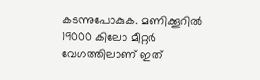കടന്നുപോകുക. മണിക്കൂറില്‍ 19000 കിലോ മീറ്റര്‍ വേഗത്തിലാണ് ഇത്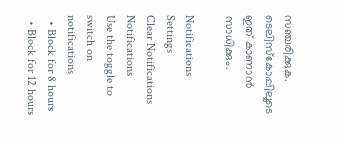സഞ്ചരിക്കുക. ടെലിസ്‌കോപ്പിലൂടെ ഇത് കാണാന്‍ സാധിക്കും.

Notifications
Settings
Clear Notifications
Notifications
Use the toggle to switch on notifications
  • Block for 8 hours
  • Block for 12 hours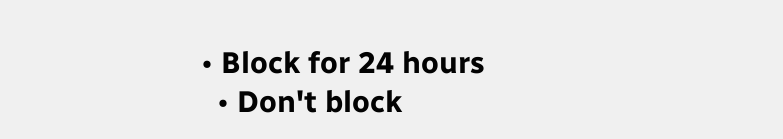• Block for 24 hours
  • Don't block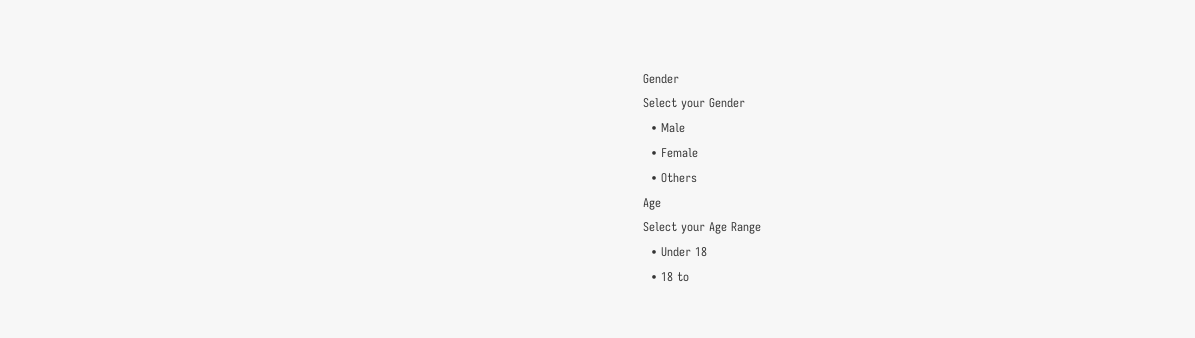Gender
Select your Gender
  • Male
  • Female
  • Others
Age
Select your Age Range
  • Under 18
  • 18 to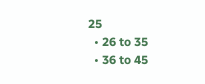25
  • 26 to 35
  • 36 to 45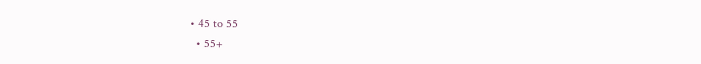• 45 to 55
  • 55+